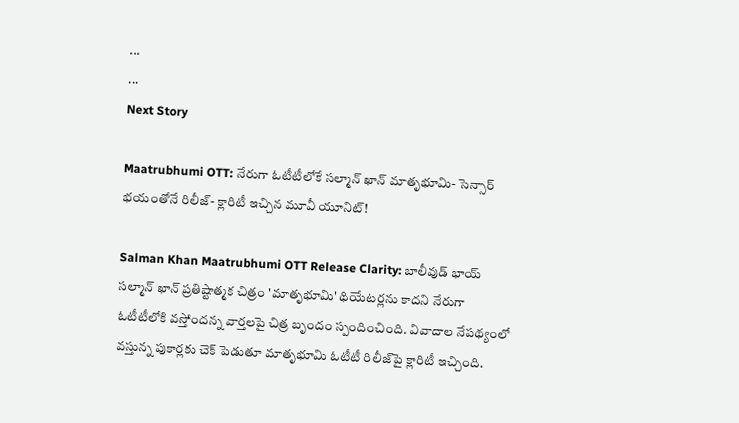...
...
Next Story

Maatrubhumi OTT: నేరుగా ఓటీటీలోకే సల్మాన్ ఖాన్ మాతృభూమి- సెన్సార్ భయంతోనే రిలీజ్- క్లారిటీ ఇచ్చిన మూవీ యూనిట్!

Salman Khan Maatrubhumi OTT Release Clarity: బాలీవుడ్ భాయ్ సల్మాన్ ఖాన్ ప్రతిష్టాత్మక చిత్రం 'మాతృభూమి' థియేటర్లను కాదని నేరుగా ఓటీటీలోకి వస్తోందన్న వార్తలపై చిత్ర బృందం స్పందించింది. వివాదాల నేపథ్యంలో వస్తున్న పుకార్లకు చెక్ పెడుతూ మాతృభూమి ఓటీటీ రిలీజ్‌పై క్లారిటీ ఇచ్చింది.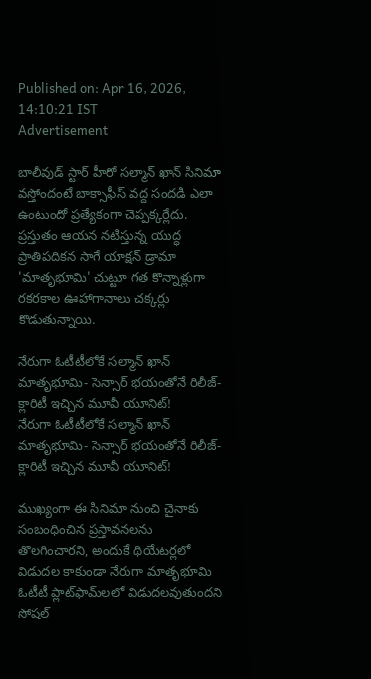Published on: Apr 16, 2026, 14:10:21 IST
Advertisement

బాలీవుడ్ స్టార్ హీరో సల్మాన్ ఖాన్ సినిమా వస్తోందంటే బాక్సాఫీస్ వద్ద సందడి ఎలా ఉంటుందో ప్రత్యేకంగా చెప్పక్కర్లేదు. ప్రస్తుతం ఆయన నటిస్తున్న యుద్ధ ప్రాతిపదికన సాగే యాక్షన్ డ్రామా 'మాతృభూమి' చుట్టూ గత కొన్నాళ్లుగా రకరకాల ఊహాగానాలు చక్కర్లు కొడుతున్నాయి.

నేరుగా ఓటీటీలోకే సల్మాన్ ఖాన్ మాతృభూమి- సెన్సార్ భయంతోనే రిలీజ్- క్లారిటీ ఇచ్చిన మూవీ యూనిట్!
నేరుగా ఓటీటీలోకే సల్మాన్ ఖాన్ మాతృభూమి- సెన్సార్ భయంతోనే రిలీజ్- క్లారిటీ ఇచ్చిన మూవీ యూనిట్!

ముఖ్యంగా ఈ సినిమా నుంచి చైనాకు సంబంధించిన ప్రస్తావనలను తొలగించారని, అందుకే థియేటర్లలో విడుదల కాకుండా నేరుగా మాతృభూమి ఓటీటీ ప్లాట్‌ఫామ్‌లలో విడుదలవుతుందని సోషల్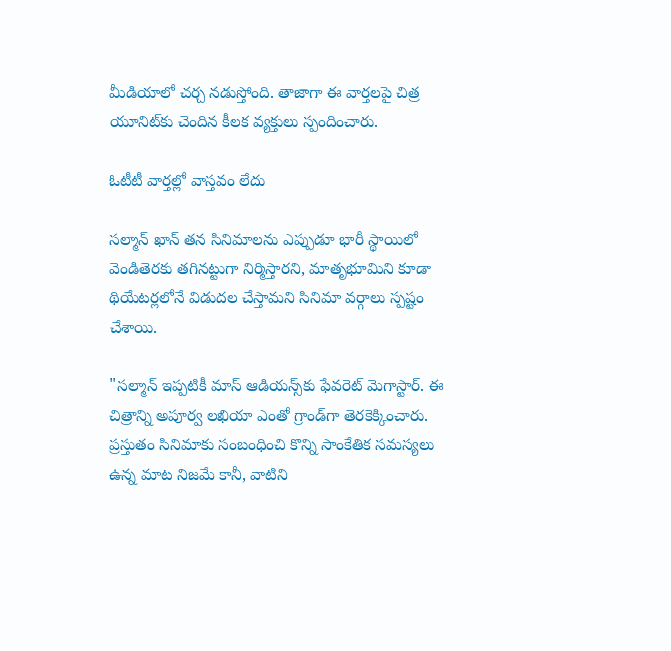మీడియాలో చర్చ నడుస్తోంది. తాజాగా ఈ వార్తలపై చిత్ర యూనిట్‌కు చెందిన కీలక వ్యక్తులు స్పందించారు.

ఓటీటీ వార్తల్లో వాస్తవం లేదు

సల్మాన్ ఖాన్ తన సినిమాలను ఎప్పుడూ భారీ స్థాయిలో వెండితెరకు తగినట్టుగా నిర్మిస్తారని, మాతృభూమిని కూడా థియేటర్లలోనే విడుదల చేస్తామని సినిమా వర్గాలు స్పష్టం చేశాయి.

"సల్మాన్ ఇప్పటికీ మాస్ ఆడియన్స్‌కు ఫేవరెట్ మెగాస్టార్. ఈ చిత్రాన్ని అపూర్వ లఖియా ఎంతో గ్రాండ్‌గా తెరకెక్కించారు. ప్రస్తుతం సినిమాకు సంబంధించి కొన్ని సాంకేతిక సమస్యలు ఉన్న మాట నిజమే కానీ, వాటిని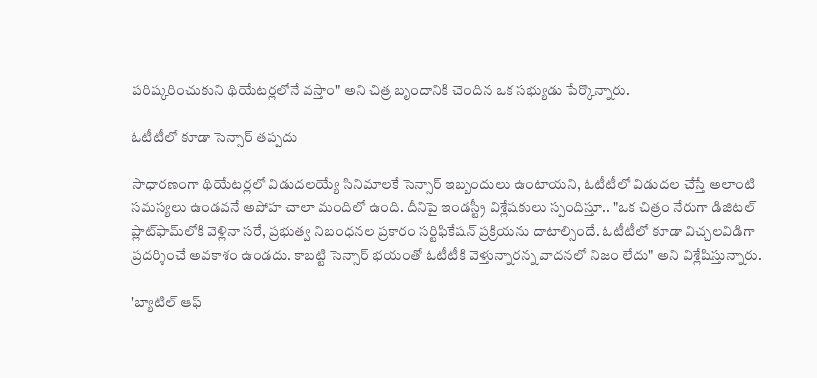పరిష్కరించుకుని థియేటర్లలోనే వస్తాం" అని చిత్ర బృందానికి చెందిన ఒక సభ్యుడు పేర్కొన్నారు.

ఓటీటీలో కూడా సెన్సార్ తప్పదు

సాధారణంగా థియేటర్లలో విడుదలయ్యే సినిమాలకే సెన్సార్ ఇబ్బందులు ఉంటాయని, ఓటీటీలో విడుదల చేస్తే అలాంటి సమస్యలు ఉండవనే అపోహ చాలా మందిలో ఉంది. దీనిపై ఇండస్ట్రీ విశ్లేషకులు స్పందిస్తూ.. "ఒక చిత్రం నేరుగా డిజిటల్ ప్లాట్‌ఫామ్‌లోకి వెళ్లినా సరే, ప్రభుత్వ నిబంధనల ప్రకారం సర్టిఫికేషన్ ప్రక్రియను దాటాల్సిందే. ఓటీటీలో కూడా విచ్చలవిడిగా ప్రదర్శించే అవకాశం ఉండదు. కాబట్టి సెన్సార్ భయంతో ఓటీటీకి వెళ్తున్నారన్న వాదనలో నిజం లేదు" అని విశ్లేషిస్తున్నారు.

'బ్యాటిల్ ఆఫ్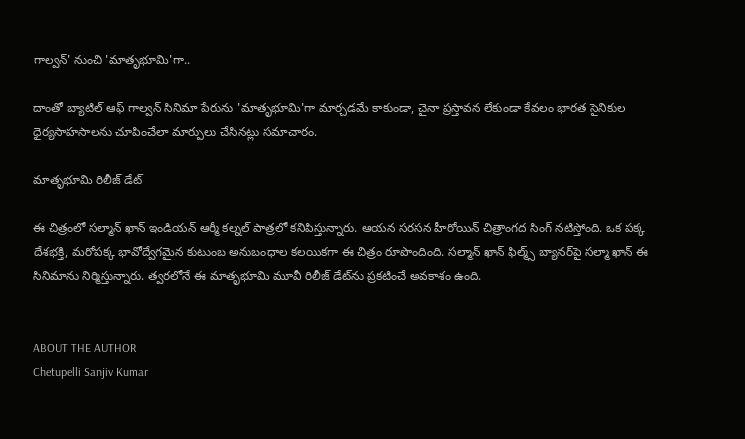గాల్వన్' నుంచి 'మాతృభూమి'గా..

దాంతో బ్యాటిల్ ఆఫ్ గాల్వన్ సినిమా పేరును 'మాతృభూమి'గా మార్చడమే కాకుండా, చైనా ప్రస్తావన లేకుండా కేవలం భారత సైనికుల ధైర్యసాహసాలను చూపించేలా మార్పులు చేసినట్లు సమాచారం.

మాతృభూమి రిలీజ్ డేట్

ఈ చిత్రంలో సల్మాన్ ఖాన్ ఇండియన్ ఆర్మీ కల్నల్ పాత్రలో కనిపిస్తున్నారు. ఆయన సరసన హీరోయిన్ చిత్రాంగద సింగ్ నటిస్తోంది. ఒక పక్క దేశభక్తి, మరోపక్క భావోద్వేగమైన కుటుంబ అనుబంధాల కలయికగా ఈ చిత్రం రూపొందింది. సల్మాన్ ఖాన్ ఫిల్మ్స్ బ్యానర్‌పై సల్మా ఖాన్ ఈ సినిమాను నిర్మిస్తున్నారు. త్వరలోనే ఈ మాతృభూమి మూవీ రిలీజ్ డేట్‌ను ప్రకటించే అవకాశం ఉంది.


ABOUT THE AUTHOR
Chetupelli Sanjiv Kumar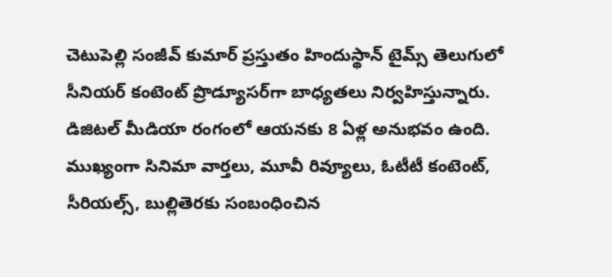చెటుపెల్లి సంజీవ్ కుమార్ ప్రస్తుతం హిందుస్థాన్ టైమ్స్ తెలుగులో సీనియర్ కంటెంట్ ప్రొడ్యూసర్‌గా బాధ్యతలు నిర్వహిస్తున్నారు. డిజిటల్ మీడియా రంగంలో ఆయనకు 8 ఏళ్ల అనుభవం ఉంది. ముఖ్యంగా సినిమా వార్తలు, మూవీ రివ్యూలు, ఓటీటీ కంటెంట్, సీరియల్స్, బుల్లితెరకు సంబంధించిన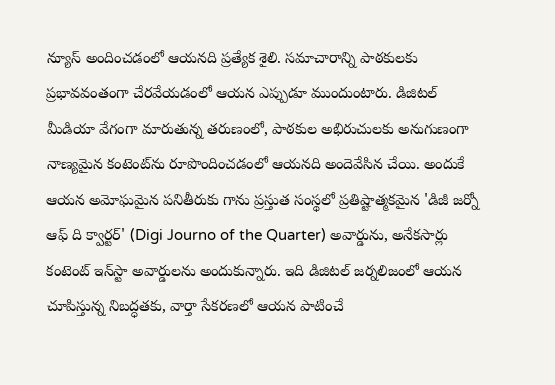న్యూస్ అందించడంలో ఆయనది ప్రత్యేక శైలి. సమాచారాన్ని పాఠకులకు ప్రభావవంతంగా చేరవేయడంలో ఆయన ఎప్పుడూ ముందుంటారు. డిజిటల్ మీడియా వేగంగా మారుతున్న తరుణంలో, పాఠకుల అభిరుచులకు అనుగుణంగా నాణ్యమైన కంటెంట్‌ను రూపొందించడంలో ఆయనది అందెవేసిన చేయి. అందుకే ఆయన అమోఘమైన పనితీరుకు గాను ప్రస్తుత సంస్థలో ప్రతిష్టాత్మకమైన 'డిజీ జర్నో ఆఫ్ ది క్వార్టర్' (Digi Journo of the Quarter) అవార్డును, అనేకసార్లు కంటెంట్ ఇన్‌స్టా అవార్డులను అందుకున్నారు. ఇది డిజిటల్ జర్నలిజంలో ఆయన చూపిస్తున్న నిబద్ధతకు, వార్తా సేకరణలో ఆయన పాటించే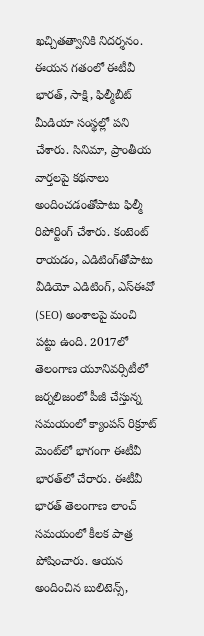ఖచ్చితత్వానికి నిదర్శనం. ఈయన గతంలో ఈటీవీ భారత్, సాక్షి, ఫిల్మీబీట్ మీడియా సంస్థల్లో పని చేశారు. సినిమా, ప్రాంతీయ వార్తలపై కథనాలు అందించడంతోపాటు ఫిల్మీ రిపోర్టింగ్ చేశారు. కంటెంట్ రాయడం, ఎడిటింగ్‌తోపాటు వీడియో ఎడిటింగ్, ఎస్‌ఈవో (SEO) అంశాలపై మంచి పట్టు ఉంది. 2017లో తెలంగాణ యూనివర్సిటీలో జర్నలిజంలో పీజీ చేస్తున్న సమయంలో క్యాంపస్ రిక్రూట్ మెంట్‌లో భాగంగా ఈటీవీ భారత్‌లో చేరారు. ఈటీవీ భారత్ తెలంగాణ లాంచ్ సమయంలో కీలక పాత్ర పోషించారు. ఆయన అందించిన బులిటెన్స్,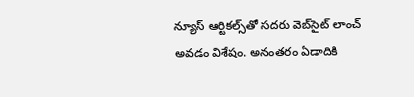న్యూస్ ఆర్టికల్స్‌తో సదరు వెబ్‌సైట్ లాంచ్ అవడం విశేషం. అనంతరం ఏడాదికి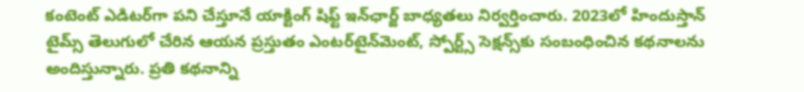కంటెంట్ ఎడిటర్‌గా పని చేస్తూనే యాక్టింగ్ షిఫ్ట్ ఇన్‌ఛార్జ్ బాధ్యతలు నిర్వర్తించారు. 2023లో హిందుస్తాన్ టైమ్స్ తెలుగులో చేరిన ఆయన ప్రస్తుతం ఎంటర్‌టైన్‌మెంట్, స్పోర్ట్స్ సెక్షన్స్‌కు సంబంధించిన కథనాలను అందిస్తున్నారు. ప్రతి కథనాన్ని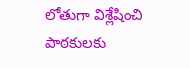లోతుగా విశ్లేషించి పాఠకులకు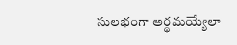సులభంగా అర్థమయ్యేలా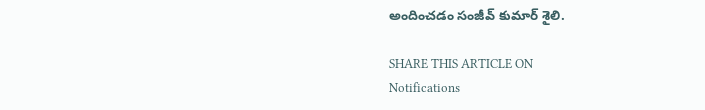అందించడం సంజీవ్ కుమార్ శైలి.

SHARE THIS ARTICLE ON
Notifications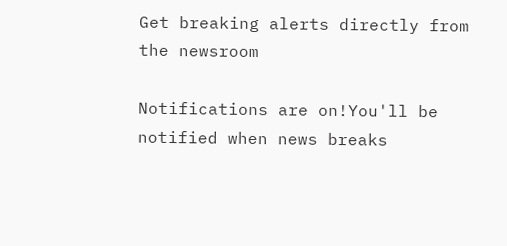Get breaking alerts directly from the newsroom

Notifications are on!You'll be notified when news breaks